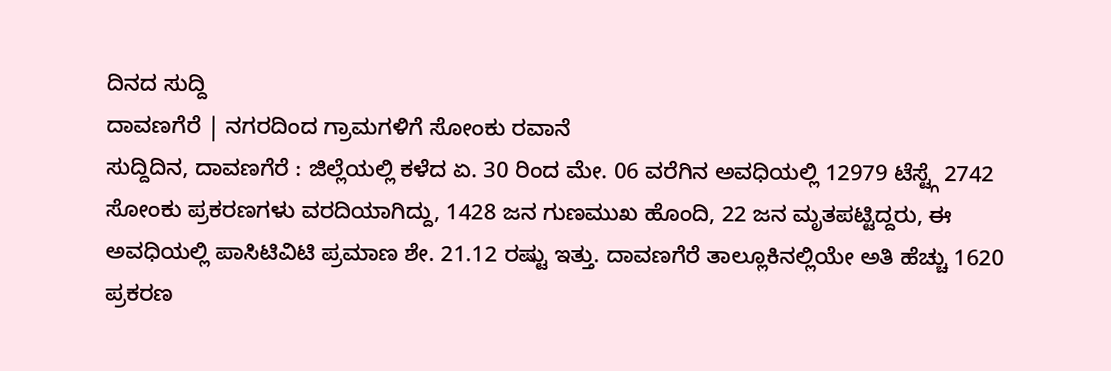ದಿನದ ಸುದ್ದಿ
ದಾವಣಗೆರೆ | ನಗರದಿಂದ ಗ್ರಾಮಗಳಿಗೆ ಸೋಂಕು ರವಾನೆ
ಸುದ್ದಿದಿನ, ದಾವಣಗೆರೆ : ಜಿಲ್ಲೆಯಲ್ಲಿ ಕಳೆದ ಏ. 30 ರಿಂದ ಮೇ. 06 ವರೆಗಿನ ಅವಧಿಯಲ್ಲಿ 12979 ಟೆಸ್ಟ್ಗೆ 2742 ಸೋಂಕು ಪ್ರಕರಣಗಳು ವರದಿಯಾಗಿದ್ದು, 1428 ಜನ ಗುಣಮುಖ ಹೊಂದಿ, 22 ಜನ ಮೃತಪಟ್ಟಿದ್ದರು, ಈ ಅವಧಿಯಲ್ಲಿ ಪಾಸಿಟಿವಿಟಿ ಪ್ರಮಾಣ ಶೇ. 21.12 ರಷ್ಟು ಇತ್ತು. ದಾವಣಗೆರೆ ತಾಲ್ಲೂಕಿನಲ್ಲಿಯೇ ಅತಿ ಹೆಚ್ಚು 1620 ಪ್ರಕರಣ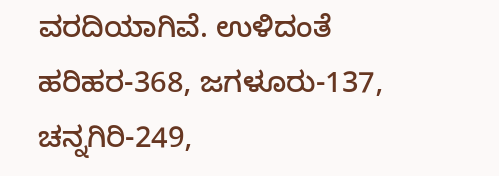ವರದಿಯಾಗಿವೆ. ಉಳಿದಂತೆ ಹರಿಹರ-368, ಜಗಳೂರು-137, ಚನ್ನಗಿರಿ-249,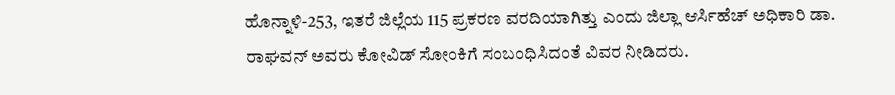ಹೊನ್ನಾಳಿ-253, ಇತರೆ ಜಿಲ್ಲೆಯ 115 ಪ್ರಕರಣ ವರದಿಯಾಗಿತ್ತು ಎಂದು ಜಿಲ್ಲಾ ಆರ್ಸಿಹೆಚ್ ಅಧಿಕಾರಿ ಡಾ. ರಾಘವನ್ ಅವರು ಕೋವಿಡ್ ಸೋಂಕಿಗೆ ಸಂಬಂಧಿಸಿದಂತೆ ವಿವರ ನೀಡಿದರು.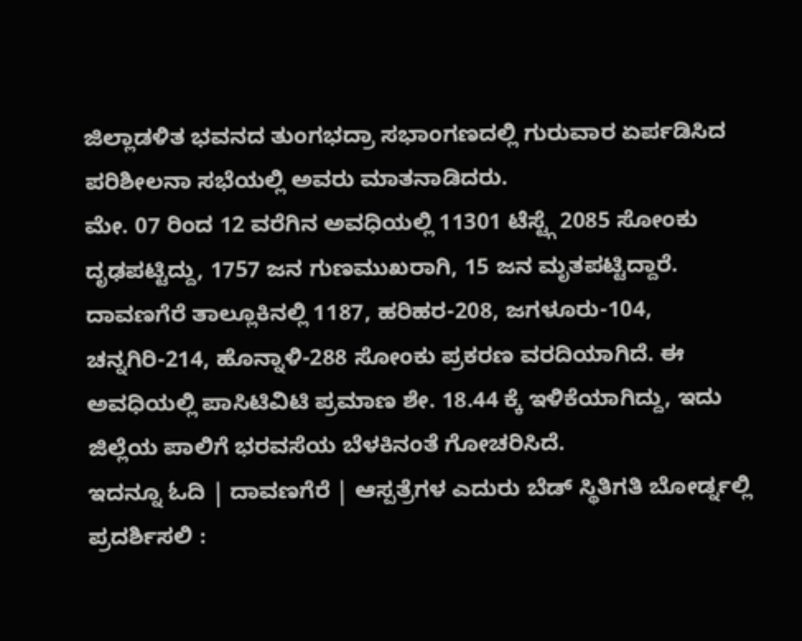ಜಿಲ್ಲಾಡಳಿತ ಭವನದ ತುಂಗಭದ್ರಾ ಸಭಾಂಗಣದಲ್ಲಿ ಗುರುವಾರ ಏರ್ಪಡಿಸಿದ ಪರಿಶೀಲನಾ ಸಭೆಯಲ್ಲಿ ಅವರು ಮಾತನಾಡಿದರು.
ಮೇ. 07 ರಿಂದ 12 ವರೆಗಿನ ಅವಧಿಯಲ್ಲಿ 11301 ಟೆಸ್ಟ್ಗೆ 2085 ಸೋಂಕು ದೃಢಪಟ್ಟಿದ್ದು, 1757 ಜನ ಗುಣಮುಖರಾಗಿ, 15 ಜನ ಮೃತಪಟ್ಟಿದ್ದಾರೆ. ದಾವಣಗೆರೆ ತಾಲ್ಲೂಕಿನಲ್ಲಿ 1187, ಹರಿಹರ-208, ಜಗಳೂರು-104, ಚನ್ನಗಿರಿ-214, ಹೊನ್ನಾಳಿ-288 ಸೋಂಕು ಪ್ರಕರಣ ವರದಿಯಾಗಿದೆ. ಈ ಅವಧಿಯಲ್ಲಿ ಪಾಸಿಟಿವಿಟಿ ಪ್ರಮಾಣ ಶೇ. 18.44 ಕ್ಕೆ ಇಳಿಕೆಯಾಗಿದ್ದು, ಇದು ಜಿಲ್ಲೆಯ ಪಾಲಿಗೆ ಭರವಸೆಯ ಬೆಳಕಿನಂತೆ ಗೋಚರಿಸಿದೆ.
ಇದನ್ನೂ ಓದಿ | ದಾವಣಗೆರೆ | ಆಸ್ಪತ್ರೆಗಳ ಎದುರು ಬೆಡ್ ಸ್ಥಿತಿಗತಿ ಬೋರ್ಡ್ನಲ್ಲಿ ಪ್ರದರ್ಶಿಸಲಿ :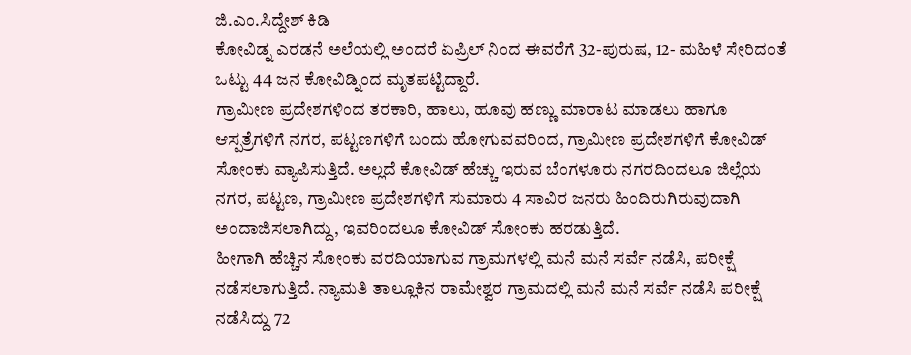ಜಿ.ಎಂ.ಸಿದ್ದೇಶ್ ಕಿಡಿ
ಕೋವಿಡ್ನ ಎರಡನೆ ಅಲೆಯಲ್ಲಿ ಅಂದರೆ ಏಪ್ರಿಲ್ ನಿಂದ ಈವರೆಗೆ 32-ಪುರುಷ, 12- ಮಹಿಳೆ ಸೇರಿದಂತೆ ಒಟ್ಟು 44 ಜನ ಕೋವಿಡ್ನಿಂದ ಮೃತಪಟ್ಟಿದ್ದಾರೆ.
ಗ್ರಾಮೀಣ ಪ್ರದೇಶಗಳಿಂದ ತರಕಾರಿ, ಹಾಲು, ಹೂವು ಹಣ್ಣು ಮಾರಾಟ ಮಾಡಲು ಹಾಗೂ ಆಸ್ಪತ್ರೆಗಳಿಗೆ ನಗರ, ಪಟ್ಟಣಗಳಿಗೆ ಬಂದು ಹೋಗುವವರಿಂದ, ಗ್ರಾಮೀಣ ಪ್ರದೇಶಗಳಿಗೆ ಕೋವಿಡ್ ಸೋಂಕು ವ್ಯಾಪಿಸುತ್ತಿದೆ. ಅಲ್ಲದೆ ಕೋವಿಡ್ ಹೆಚ್ಚು ಇರುವ ಬೆಂಗಳೂರು ನಗರದಿಂದಲೂ ಜಿಲ್ಲೆಯ ನಗರ, ಪಟ್ಟಣ, ಗ್ರಾಮೀಣ ಪ್ರದೇಶಗಳಿಗೆ ಸುಮಾರು 4 ಸಾವಿರ ಜನರು ಹಿಂದಿರುಗಿರುವುದಾಗಿ ಅಂದಾಜಿಸಲಾಗಿದ್ದು, ಇವರಿಂದಲೂ ಕೋವಿಡ್ ಸೋಂಕು ಹರಡುತ್ತಿದೆ.
ಹೀಗಾಗಿ ಹೆಚ್ಚಿನ ಸೋಂಕು ವರದಿಯಾಗುವ ಗ್ರಾಮಗಳಲ್ಲಿ ಮನೆ ಮನೆ ಸರ್ವೆ ನಡೆಸಿ, ಪರೀಕ್ಷೆ ನಡೆಸಲಾಗುತ್ತಿದೆ. ನ್ಯಾಮತಿ ತಾಲ್ಲೂಕಿನ ರಾಮೇಶ್ವರ ಗ್ರಾಮದಲ್ಲಿ ಮನೆ ಮನೆ ಸರ್ವೆ ನಡೆಸಿ ಪರೀಕ್ಷೆ ನಡೆಸಿದ್ದು 72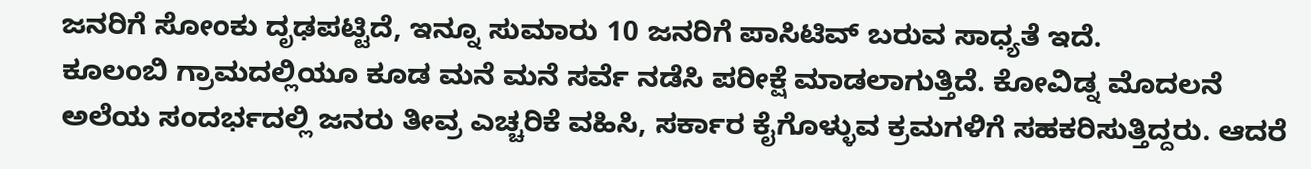ಜನರಿಗೆ ಸೋಂಕು ದೃಢಪಟ್ಟಿದೆ, ಇನ್ನೂ ಸುಮಾರು 10 ಜನರಿಗೆ ಪಾಸಿಟಿವ್ ಬರುವ ಸಾಧ್ಯತೆ ಇದೆ.
ಕೂಲಂಬಿ ಗ್ರಾಮದಲ್ಲಿಯೂ ಕೂಡ ಮನೆ ಮನೆ ಸರ್ವೆ ನಡೆಸಿ ಪರೀಕ್ಷೆ ಮಾಡಲಾಗುತ್ತಿದೆ. ಕೋವಿಡ್ನ ಮೊದಲನೆ ಅಲೆಯ ಸಂದರ್ಭದಲ್ಲಿ ಜನರು ತೀವ್ರ ಎಚ್ಚರಿಕೆ ವಹಿಸಿ, ಸರ್ಕಾರ ಕೈಗೊಳ್ಳುವ ಕ್ರಮಗಳಿಗೆ ಸಹಕರಿಸುತ್ತಿದ್ದರು. ಆದರೆ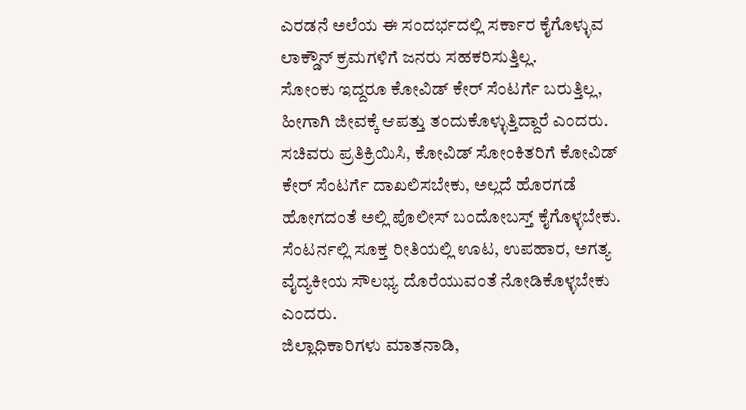ಎರಡನೆ ಅಲೆಯ ಈ ಸಂದರ್ಭದಲ್ಲಿ ಸರ್ಕಾರ ಕೈಗೊಳ್ಳುವ ಲಾಕ್ಡೌನ್ ಕ್ರಮಗಳಿಗೆ ಜನರು ಸಹಕರಿಸುತ್ತಿಲ್ಲ.
ಸೋಂಕು ಇದ್ದರೂ ಕೋವಿಡ್ ಕೇರ್ ಸೆಂಟರ್ಗೆ ಬರುತ್ತಿಲ್ಲ, ಹೀಗಾಗಿ ಜೀವಕ್ಕೆ ಆಪತ್ತು ತಂದುಕೊಳ್ಳುತ್ತಿದ್ದಾರೆ ಎಂದರು. ಸಚಿವರು ಪ್ರತಿಕ್ರಿಯಿಸಿ, ಕೋವಿಡ್ ಸೋಂಕಿತರಿಗೆ ಕೋವಿಡ್ ಕೇರ್ ಸೆಂಟರ್ಗೆ ದಾಖಲಿಸಬೇಕು, ಅಲ್ಲದೆ ಹೊರಗಡೆ ಹೋಗದಂತೆ ಅಲ್ಲಿ ಪೊಲೀಸ್ ಬಂದೋಬಸ್ತ್ ಕೈಗೊಳ್ಳಬೇಕು. ಸೆಂಟರ್ನಲ್ಲಿ ಸೂಕ್ತ ರೀತಿಯಲ್ಲಿ ಊಟ, ಉಪಹಾರ, ಅಗತ್ಯ ವೈದ್ಯಕೀಯ ಸೌಲಭ್ಯ ದೊರೆಯುವಂತೆ ನೋಡಿಕೊಳ್ಳಬೇಕು ಎಂದರು.
ಜಿಲ್ಲಾಧಿಕಾರಿಗಳು ಮಾತನಾಡಿ,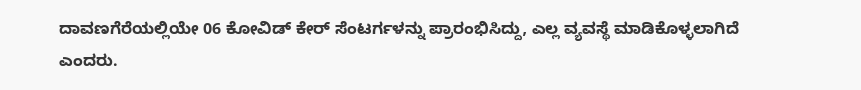ದಾವಣಗೆರೆಯಲ್ಲಿಯೇ 06 ಕೋವಿಡ್ ಕೇರ್ ಸೆಂಟರ್ಗಳನ್ನು ಪ್ರಾರಂಭಿಸಿದ್ದು, ಎಲ್ಲ ವ್ಯವಸ್ಥೆ ಮಾಡಿಕೊಳ್ಳಲಾಗಿದೆ ಎಂದರು.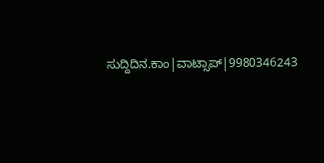ಸುದ್ದಿದಿನ.ಕಾಂ|ವಾಟ್ಸಾಪ್|9980346243